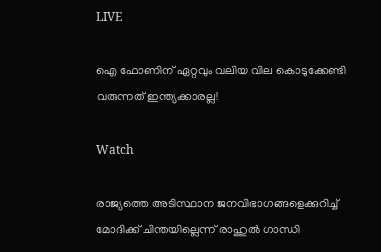LIVE

ഐ ഫോണിന് ഏറ്റവും വലിയ വില കൊടുക്കേണ്ടി വരുന്നത് ഇന്ത്യക്കാരല്ല!

Watch

രാജ്യത്തെ അടിസ്ഥാന ജനവിഭാഗങ്ങളെക്കുറിച്ച് മോദിക്ക് ചിന്തയില്ലെന്ന് രാഹുല്‍ ഗാന്ധി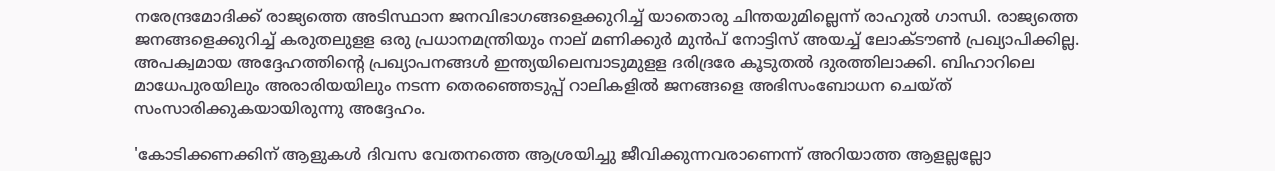നരേന്ദ്രമോദിക്ക് രാജ്യത്തെ അടിസ്ഥാന ജനവിഭാഗങ്ങളെക്കുറിച്ച് യാതൊരു ചിന്തയുമില്ലെന്ന് രാഹുല്‍ ഗാന്ധി. രാജ്യത്തെ ജനങ്ങളെക്കുറിച്ച് കരുതലുളള ഒരു പ്രധാനമന്ത്രിയും നാല് മണിക്കുര്‍ മുന്‍പ് നോട്ടിസ് അയച്ച് ലോക്ടൗണ്‍ പ്രഖ്യാപിക്കില്ല. അപക്വമായ അദ്ദേഹത്തിന്‍റെ പ്രഖ്യാപനങ്ങള്‍ ഇന്ത്യയിലെമ്പാടുമുളള ദരിദ്രരേ കൂടുതല്‍ ദുരത്തിലാക്കി. ബിഹാറിലെ മാധേപുരയിലും അരാരിയയിലും നടന്ന തെരഞ്ഞെടുപ്പ് റാലികളില്‍ ജനങ്ങളെ അഭിസംബോധന ചെയ്ത് സംസാരിക്കുകയായിരുന്നു അദ്ദേഹം.

'കോടിക്കണക്കിന് ആളുകള്‍ ദിവസ വേതനത്തെ ആശ്രയിച്ചു ജീവിക്കുന്നവരാണെന്ന് അറിയാത്ത ആളല്ലല്ലോ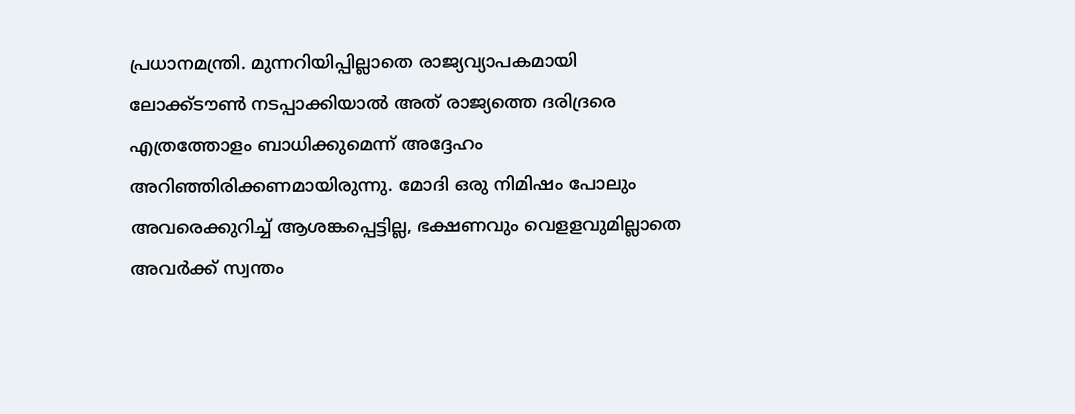പ്രധാനമന്ത്രി. മുന്നറിയിപ്പില്ലാതെ രാജ്യവ്യാപകമായി ലോക്ക്ടൗണ്‍ നടപ്പാക്കിയാല്‍ അത് രാജ്യത്തെ ദരിദ്രരെ എത്രത്തോളം ബാധിക്കുമെന്ന് അദ്ദേഹം അറിഞ്ഞിരിക്കണമായിരുന്നു. മോദി ഒരു നിമിഷം പോലും അവരെക്കുറിച്ച് ആശങ്കപ്പെട്ടില്ല, ഭക്ഷണവും വെളളവുമില്ലാതെ അവര്‍ക്ക് സ്വന്തം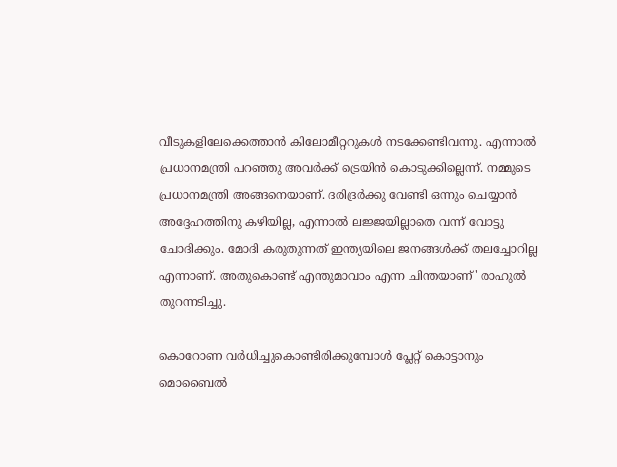വീടുകളിലേക്കെത്താന്‍ കിലോമീറ്ററുകള്‍ നടക്കേണ്ടിവന്നു. എന്നാല്‍ പ്രധാനമന്ത്രി പറഞ്ഞു അവര്‍ക്ക് ട്രെയിന്‍ കൊടുക്കില്ലെന്ന്. നമ്മുടെ പ്രധാനമന്ത്രി അങ്ങനെയാണ്. ദരിദ്രര്‍ക്കു വേണ്ടി ഒന്നും ചെയ്യാന്‍ അദ്ദേഹത്തിനു കഴിയില്ല, എന്നാല്‍ ലജ്ജയില്ലാതെ വന്ന് വോട്ടു ചോദിക്കും. മോദി കരുതുന്നത് ഇന്ത്യയിലെ ജനങ്ങള്‍ക്ക് തലച്ചോറില്ല എന്നാണ്. അതുകൊണ്ട് എന്തുമാവാം എന്ന ചിന്തയാണ്' രാഹുല്‍ തുറന്നടിച്ചു.

കൊറോണ വര്‍ധിച്ചുകൊണ്ടിരിക്കുമ്പോള്‍ പ്ലേറ്റ് കൊട്ടാനും മൊബൈല്‍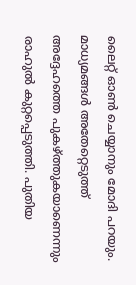ലൈറ്റ് ഓണ്‍ ചെയ്യാനും മോദി പറയും. മാധ്യമങ്ങള്‍ അതേറ്റെടുത്ത്  അദ്ദേഹത്തെ പുകഴ്ത്തുകയാണെന്നും രാഹുല്‍ കുറ്റപ്പെടുത്തി. പുതിയ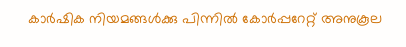കാര്‍ഷിക നിയമങ്ങള്‍ക്കു പിന്നില്‍ കോര്‍പ്പറേറ്റ് അനുകൂല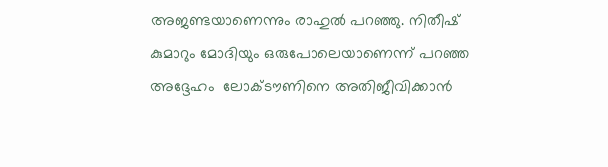അജണ്ടയാണെന്നും രാഹുല്‍ പറഞ്ഞു. നിതീഷ് കുമാറും മോദിയും ഒരുപോലെയാണെന്ന് പറഞ്ഞ അദ്ദേഹം  ലോക്ടൗണിനെ അതിജീവിക്കാന്‍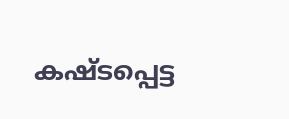കഷ്ടപ്പെട്ട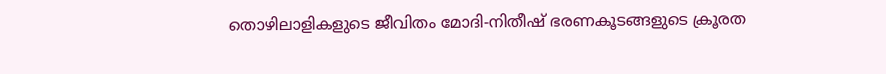തൊഴിലാളികളുടെ ജീവിതം മോദി-നിതീഷ് ഭരണകൂടങ്ങളുടെ ക്രൂരത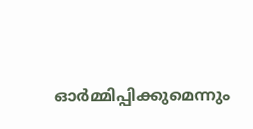ഓര്‍മ്മിപ്പിക്കുമെന്നും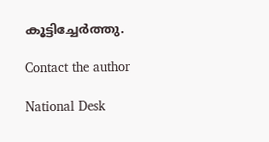കൂട്ടിച്ചേര്‍ത്തു.

Contact the author

National Desk